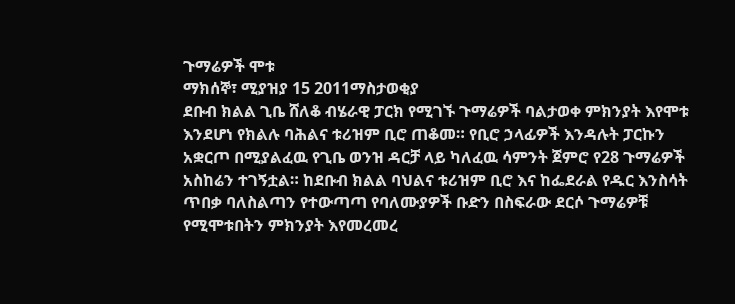ጉማሬዎች ሞቱ
ማክሰኞ፣ ሚያዝያ 15 2011ማስታወቂያ
ደቡብ ክልል ጊቤ ሸለቆ ብሄራዊ ፓርክ የሚገኙ ጉማሬዎች ባልታወቀ ምክንያት እየሞቱ እንደሆነ የክልሉ ባሕልና ቱሪዝም ቢሮ ጠቆመ። የቢሮ ኃላፊዎች እንዳሉት ፓርኩን አቋርጦ በሚያልፈዉ የጊቤ ወንዝ ዳርቻ ላይ ካለፈዉ ሳምንት ጀምሮ የ28 ጉማሬዎች አስከሬን ተገኝቷል። ከደቡብ ክልል ባህልና ቱሪዝም ቢሮ እና ከፌደራል የዱር እንስሳት ጥበቃ ባለስልጣን የተውጣጣ የባለሙያዎች ቡድን በስፍራው ደርሶ ጉማሬዎቹ የሚሞቱበትን ምክንያት እየመረመረ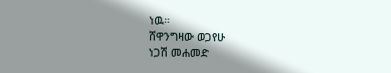ነዉ።
ሸዋንግዛው ወጋየሁ
ነጋሽ መሐመድ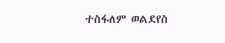ተስፋለም ወልደየስ